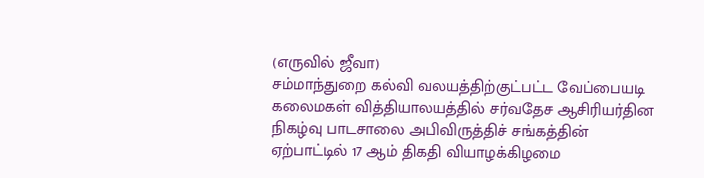(எருவில் ஜீவா)
சம்மாந்துறை கல்வி வலயத்திற்குட்பட்ட வேப்பையடி கலைமகள் வித்தியாலயத்தில் சர்வதேச ஆசிரியர்தின நிகழ்வு பாடசாலை அபிவிருத்திச் சங்கத்தின் ஏற்பாட்டில் 17 ஆம் திகதி வியாழக்கிழமை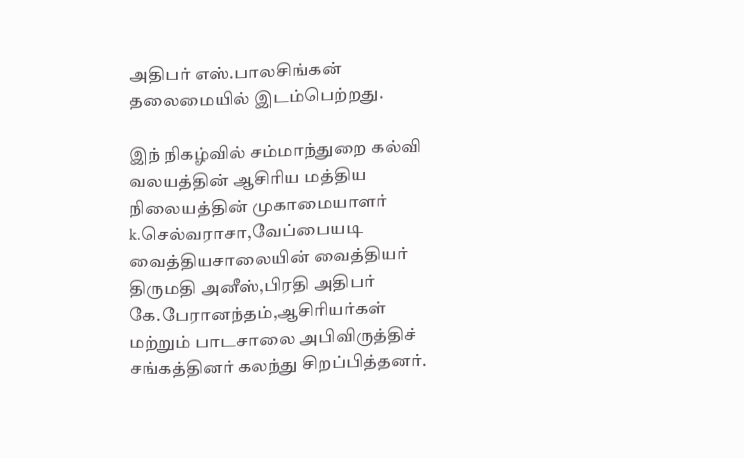அதிபர் எஸ்.பாலசிங்கன் தலைமையில் இடம்பெற்றது.

இந் நிகழ்வில் சம்மாந்துறை கல்வி வலயத்தின் ஆசிரிய மத்திய நிலையத்தின் முகாமையாளர்  k.செல்வராசா,வேப்பையடி வைத்தியசாலையின் வைத்தியர் திருமதி அனீஸ்,பிரதி அதிபர் கே.பேரானந்தம்,ஆசிரியர்கள் மற்றும் பாடசாலை அபிவிருத்திச் சங்கத்தினர் கலந்து சிறப்பித்தனர்.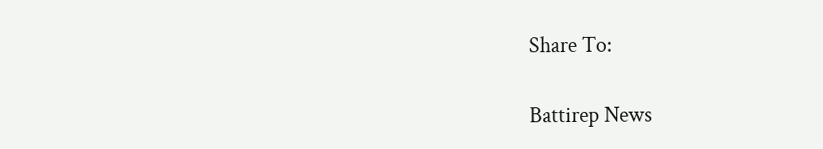Share To:

Battirep News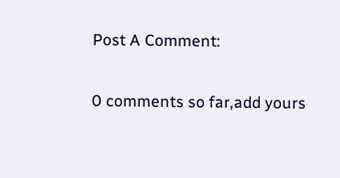Post A Comment:

0 comments so far,add yours